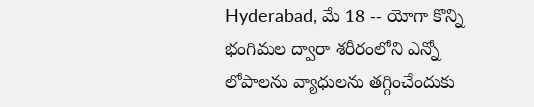Hyderabad, మే 18 -- యోగా కొన్ని భంగిమల ద్వారా శరీరంలోని ఎన్నో లోపాలను వ్యాధులను తగ్గించేందుకు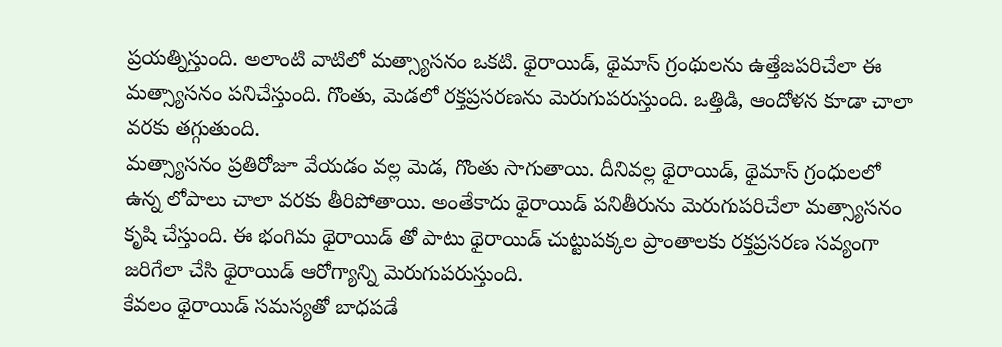ప్రయత్నిస్తుంది. అలాంటి వాటిలో మత్స్యాసనం ఒకటి. థైరాయిడ్, థైమాస్ గ్రంథులను ఉత్తేజపరిచేలా ఈ మత్స్యాసనం పనిచేస్తుంది. గొంతు, మెడలో రక్తప్రసరణను మెరుగుపరుస్తుంది. ఒత్తిడి, ఆందోళన కూడా చాలా వరకు తగ్గుతుంది.
మత్స్యాసనం ప్రతిరోజూ వేయడం వల్ల మెడ, గొంతు సాగుతాయి. దీనివల్ల థైరాయిడ్, థైమాస్ గ్రంధులలో ఉన్న లోపాలు చాలా వరకు తీరిపోతాయి. అంతేకాదు థైరాయిడ్ పనితీరును మెరుగుపరిచేలా మత్స్యాసనం కృషి చేస్తుంది. ఈ భంగిమ థైరాయిడ్ తో పాటు థైరాయిడ్ చుట్టుపక్కల ప్రాంతాలకు రక్తప్రసరణ సవ్యంగా జరిగేలా చేసి థైరాయిడ్ ఆరోగ్యాన్ని మెరుగుపరుస్తుంది.
కేవలం థైరాయిడ్ సమస్యతో బాధపడే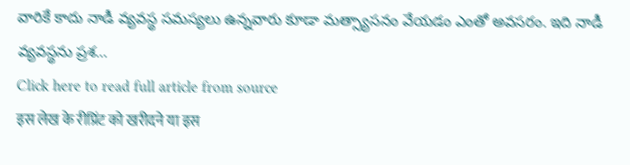వారికే కాదు నాడీ వ్యవస్థ సమస్యలు ఉన్నవారు కూడా మత్స్యాసనం వేయడం ఎంతో అవసరం. ఇది నాడీ వ్యవస్థను ప్రశ...
Click here to read full article from source
इस लेख के रीप्रिंट को खरीदने या इस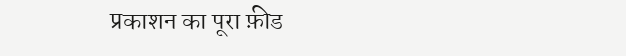प्रकाशन का पूरा फ़ीड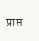प्राप्त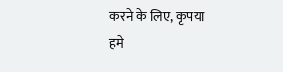करने के लिए, कृपया
हमे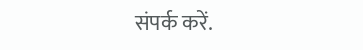संपर्क करें.